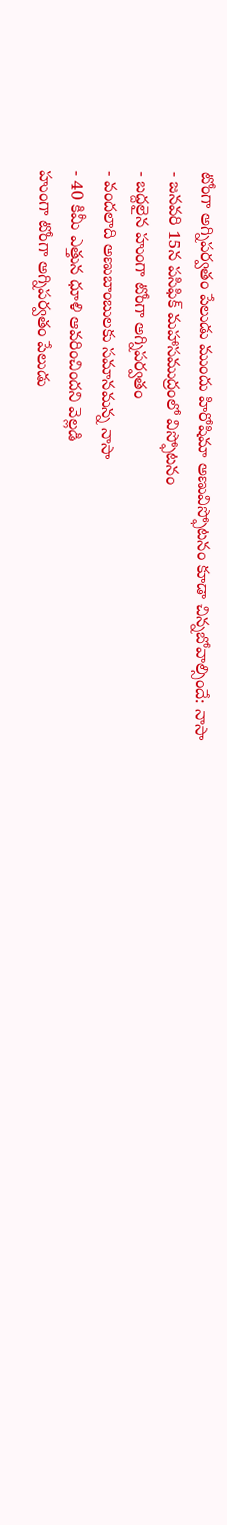టోంగా అగ్నిపర్వతం పేలుడు ముందు హిరోషిమా అణువిస్ఫోటనం కూడా చిన్నబోవాల్సిందే: నాసా
- జనవరి 15న పసిఫిక్ మహాసముద్రంలో విస్ఫోటనం
- బద్దలైన హుంగా టోంగా అగ్నిపర్వతం
- వందలాది అణుబాంబులకు సమానమన్న నాసా
- 40 కిమీ ఎత్తున ధూళి ఆవరించిందని వెల్లడి
హుంగా టోంగా అగ్నిపర్వతం పేలుడు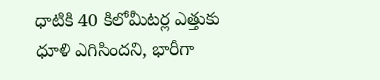ధాటికి 40 కిలోమీటర్ల ఎత్తుకు ధూళి ఎగిసిందని, భారీగా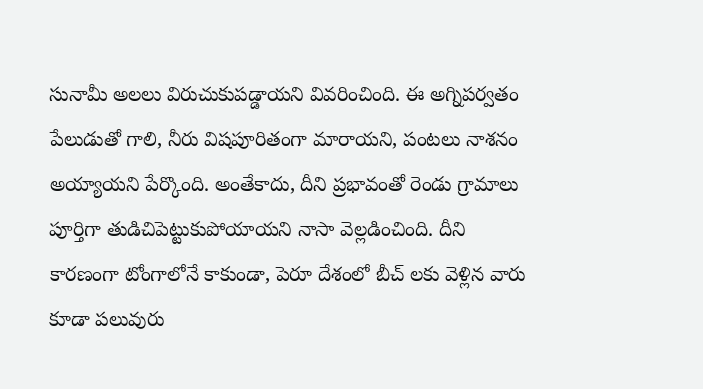సునామీ అలలు విరుచుకుపడ్డాయని వివరించింది. ఈ అగ్నిపర్వతం పేలుడుతో గాలి, నీరు విషపూరితంగా మారాయని, పంటలు నాశనం అయ్యాయని పేర్కొంది. అంతేకాదు, దీని ప్రభావంతో రెండు గ్రామాలు పూర్తిగా తుడిచిపెట్టుకుపోయాయని నాసా వెల్లడించింది. దీని కారణంగా టోంగాలోనే కాకుండా, పెరూ దేశంలో బీచ్ లకు వెళ్లిన వారు కూడా పలువురు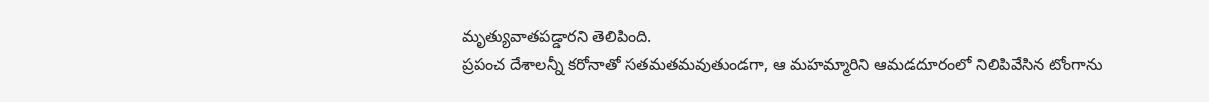మృత్యువాతపడ్డారని తెలిపింది.
ప్రపంచ దేశాలన్నీ కరోనాతో సతమతమవుతుండగా, ఆ మహమ్మారిని ఆమడదూరంలో నిలిపివేసిన టోంగాను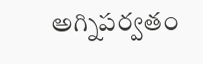అగ్నిపర్వతం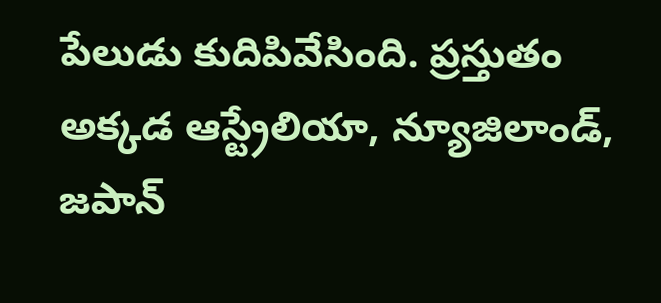పేలుడు కుదిపివేసింది. ప్రస్తుతం అక్కడ ఆస్ట్రేలియా, న్యూజిలాండ్, జపాన్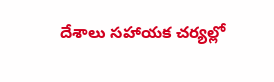దేశాలు సహాయక చర్యల్లో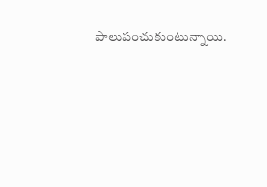పాలుపంచుకుంటున్నాయి.